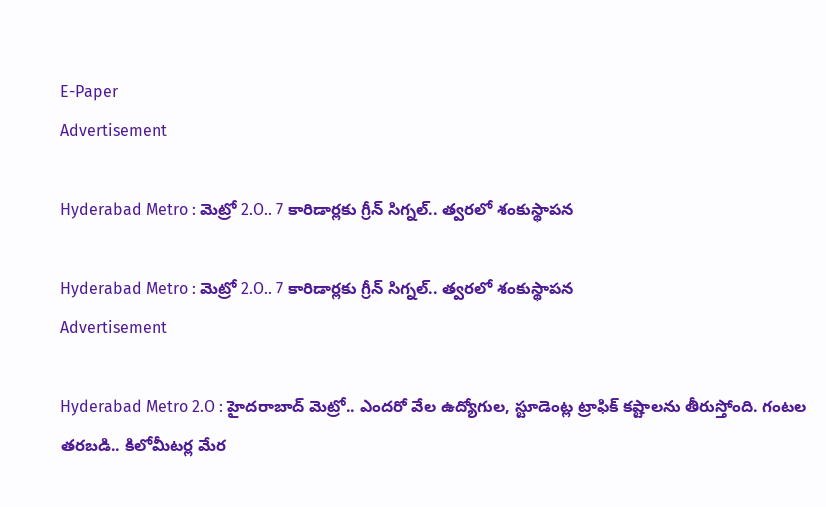E-Paper
Advertisement

Hyderabad Metro : మెట్రో 2.O.. 7 కారిడార్లకు గ్రీన్ సిగ్నల్.. త్వరలో శంకుస్థాపన

Hyderabad Metro : మెట్రో 2.O.. 7 కారిడార్లకు గ్రీన్ సిగ్నల్.. త్వరలో శంకుస్థాపన
Advertisement

Hyderabad Metro 2.O : హైదరాబాద్ మెట్రో.. ఎందరో వేల ఉద్యోగుల, స్టూడెంట్ల ట్రాఫిక్ కష్టాలను తీరుస్తోంది. గంటల తరబడి.. కిలోమీటర్ల మేర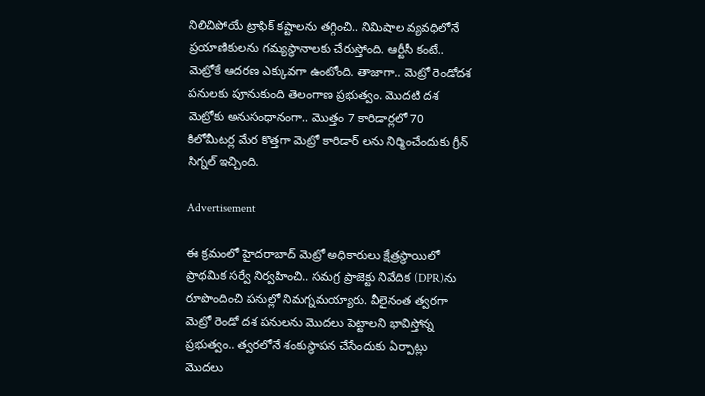నిలిచిపోయే ట్రాఫిక్ కష్టాలను తగ్గించి.. నిమిషాల వ్యవధిలోనే ప్రయాణికులను గమ్యస్థానాలకు చేరుస్తోంది. ఆర్టీసీ కంటే.. మెట్రోకే ఆదరణ ఎక్కువగా ఉంటోంది. తాజాగా.. మెట్రో రెండోదశ పనులకు పూనుకుంది తెలంగాణ ప్రభుత్వం. మొదటి దశ మెట్రోకు అనుసంధానంగా.. మొత్తం 7 కారిడార్లలో 70 కిలోమీటర్ల మేర కొత్తగా మెట్రో కారిడార్ లను నిర్మించేందుకు గ్రీన్ సిగ్నల్ ఇచ్చింది.

Advertisement

ఈ క్రమంలో హైదరాబాద్ మెట్రో అధికారులు క్షేత్రస్థాయిలో ప్రాథమిక సర్వే నిర్వహించి.. సమగ్ర ప్రాజెక్టు నివేదిక (DPR)ను రూపొందించి పనుల్లో నిమగ్నమయ్యారు. వీలైనంత త్వరగా మెట్రో రెండో దశ పనులను మొదలు పెట్టాలని భావిస్తోన్న ప్రభుత్వం.. త్వరలోనే శంకుస్థాపన చేసేందుకు ఏర్పాట్లు మొదలు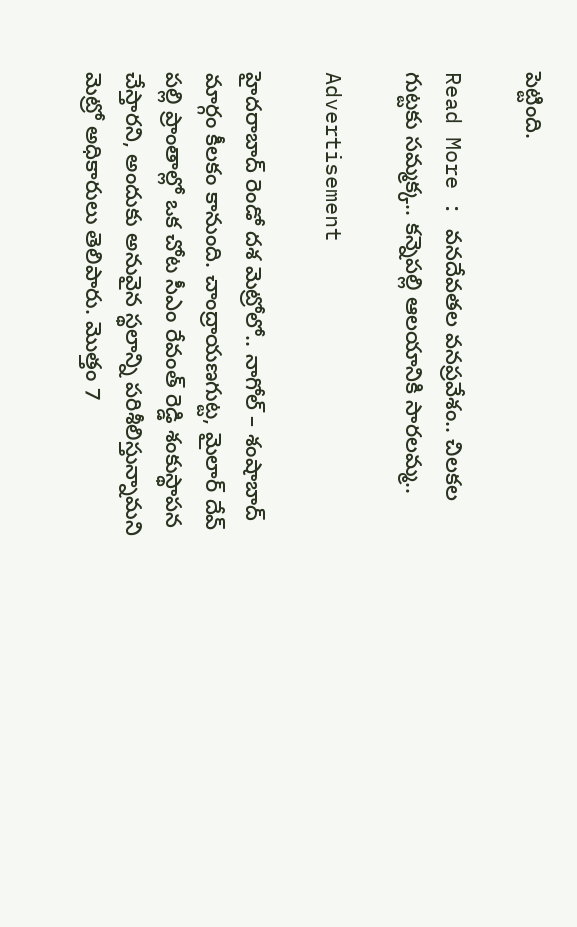పెట్టింది.

Read More : వనదేవతల వనప్రవేశం.. చిలకల గుట్టకు సమ్మక్క.. కన్నెపల్లి ఆలయానికి సారలమ్మ..

Advertisement

హైదరాబాద్ రెండో దశ మెట్రోలో.. నాగోల్ – శంషాబాద్ మార్గం కీలకం కానుంది. చాంద్రాయణగుట్ట, మైలార్ దేవ్ పల్లి ప్రాంతాల్లో ఒక చోట సీఎం రేవంత్ రెడ్డి శంకుస్థాపన చేస్తారని, అందుకు అనువైన స్థలాన్ని పరిశీలిస్తున్నామని మెట్రో అధికారులు తెలిపారు. మొత్తం 7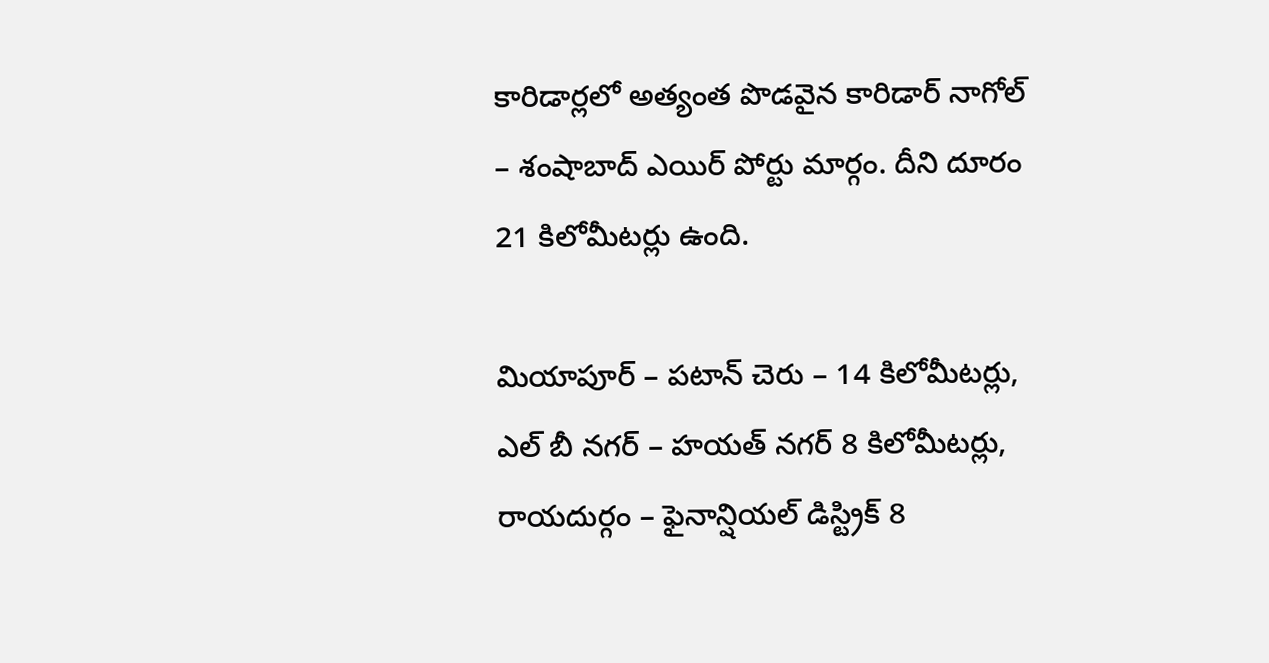కారిడార్లలో అత్యంత పొడవైన కారిడార్ నాగోల్ – శంషాబాద్ ఎయిర్ పోర్టు మార్గం. దీని దూరం 21 కిలోమీటర్లు ఉంది.

మియాపూర్ – పటాన్ చెరు – 14 కిలోమీటర్లు, ఎల్ బీ నగర్ – హయత్ నగర్ 8 కిలోమీటర్లు, రాయదుర్గం – ఫైనాన్షియల్ డిస్ట్రిక్ 8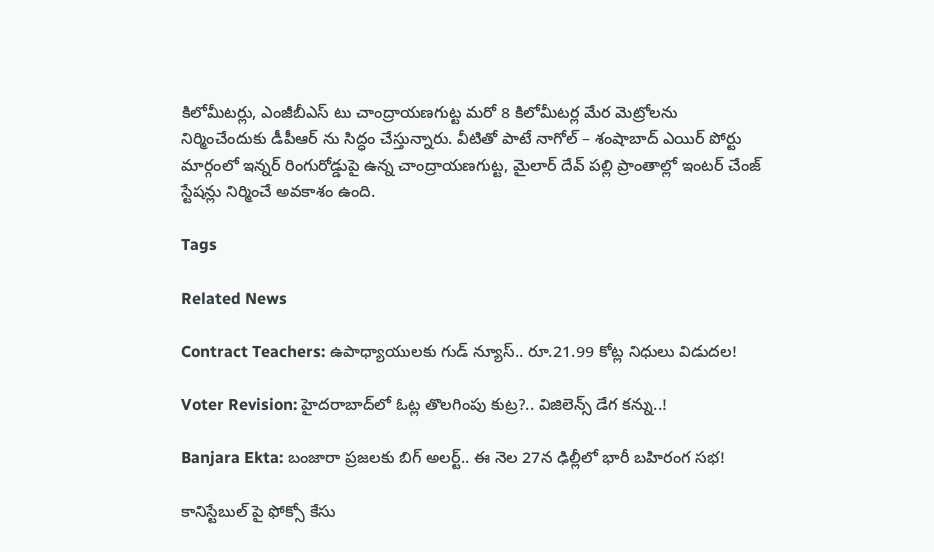కిలోమీటర్లు, ఎంజీబీఎస్ టు చాంద్రాయణగుట్ట మరో 8 కిలోమీటర్ల మేర మెట్రోలను నిర్మించేందుకు డీపీఆర్ ను సిద్ధం చేస్తున్నారు. వీటితో పాటే నాగోల్ – శంషాబాద్ ఎయిర్ పోర్టు మార్గంలో ఇన్నర్ రింగురోడ్డుపై ఉన్న చాంద్రాయణగుట్ట, మైలార్ దేవ్ పల్లి ప్రాంతాల్లో ఇంటర్ చేంజ్ స్టేషన్లు నిర్మించే అవకాశం ఉంది.

Tags

Related News

Contract Teachers: ఉపాధ్యాయులకు గుడ్ న్యూస్.. రూ.21.99 కోట్ల నిధులు విడుదల!

Voter Revision: హైదరాబాద్‌లో ఓట్ల తొలగింపు కుట్ర?.. విజిలెన్స్ డేగ కన్ను..!

Banjara Ekta: బంజారా ప్రజలకు బిగ్ అలర్ట్.. ఈ నెల 27న ఢిల్లీలో భారీ బహిరంగ సభ!

కానిస్టేబుల్ పై ఫోక్సో కేసు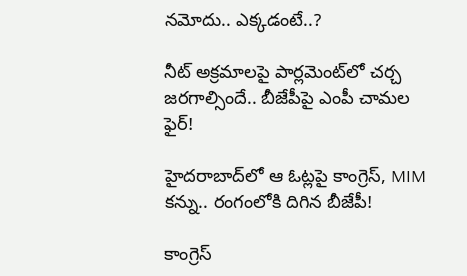నమోదు.. ఎక్కడంటే..?

నీట్ అక్రమాలపై పార్లమెంట్‌లో చర్చ జరగాల్సిందే.. బీజేపీపై ఎంపీ చామల ఫైర్!

హైదరాబాద్‌లో ఆ ఓట్లపై కాంగ్రెస్, MIM కన్ను.. రంగంలోకి దిగిన బీజేపీ!

కాంగ్రెస్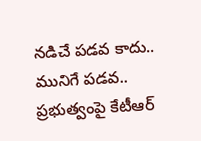నడిచే పడవ కాదు.. మునిగే పడవ.. ప్రభుత్వంపై కేటీఆర్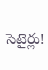సెటైర్లు!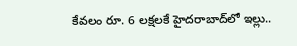కేవలం రూ. 6 లక్షలకే హైదరాబాద్‌లో ఇల్లు..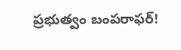ప్రభుత్వం బంపరాఫర్!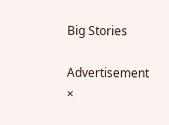Big Stories

Advertisement
×